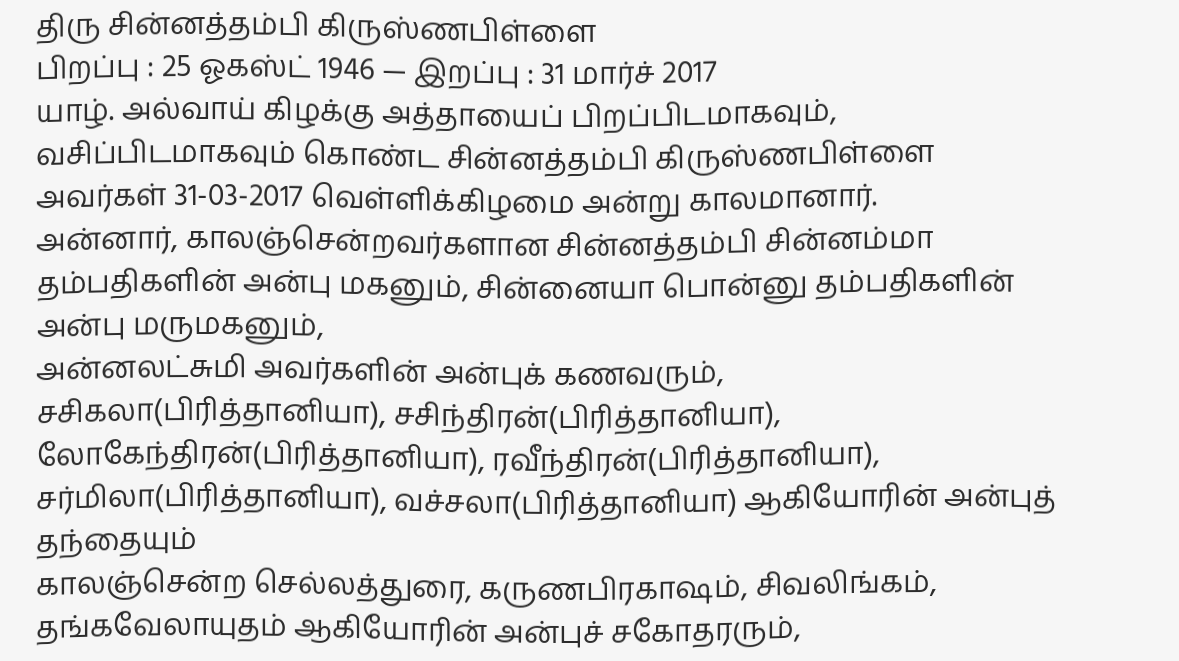திரு சின்னத்தம்பி கிருஸ்ணபிள்ளை
பிறப்பு : 25 ஓகஸ்ட் 1946 — இறப்பு : 31 மார்ச் 2017
யாழ். அல்வாய் கிழக்கு அத்தாயைப் பிறப்பிடமாகவும், வசிப்பிடமாகவும் கொண்ட சின்னத்தம்பி கிருஸ்ணபிள்ளை அவர்கள் 31-03-2017 வெள்ளிக்கிழமை அன்று காலமானார்.
அன்னார், காலஞ்சென்றவர்களான சின்னத்தம்பி சின்னம்மா தம்பதிகளின் அன்பு மகனும், சின்னையா பொன்னு தம்பதிகளின் அன்பு மருமகனும்,
அன்னலட்சுமி அவர்களின் அன்புக் கணவரும்,
சசிகலா(பிரித்தானியா), சசிந்திரன்(பிரித்தானியா), லோகேந்திரன்(பிரித்தானியா), ரவீந்திரன்(பிரித்தானியா), சர்மிலா(பிரித்தானியா), வச்சலா(பிரித்தானியா) ஆகியோரின் அன்புத் தந்தையும்
காலஞ்சென்ற செல்லத்துரை, கருணபிரகாஷம், சிவலிங்கம், தங்கவேலாயுதம் ஆகியோரின் அன்புச் சகோதரரும்,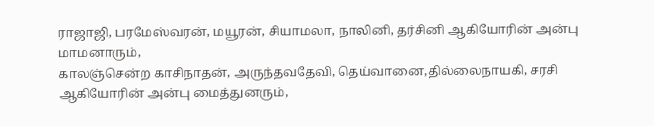ராஜாஜி, பரமேஸ்வரன், மயூரன், சியாமலா, நாலினி, தர்சினி ஆகியோரின் அன்பு மாமனாரும்,
காலஞ்சென்ற காசிநாதன், அருந்தவதேவி, தெய்வானை,தில்லைநாயகி, சரசி ஆகியோரின் அன்பு மைத்துனரும்,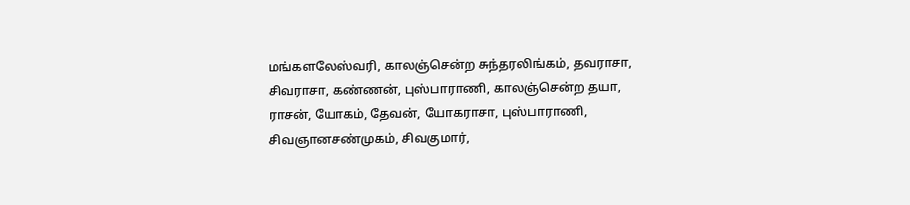மங்களலேஸ்வரி, காலஞ்சென்ற சுந்தரலிங்கம், தவராசா, சிவராசா, கண்ணன், புஸ்பாராணி, காலஞ்சென்ற தயா, ராசன், யோகம், தேவன், யோகராசா, புஸ்பாராணி, சிவஞானசண்முகம், சிவகுமார்,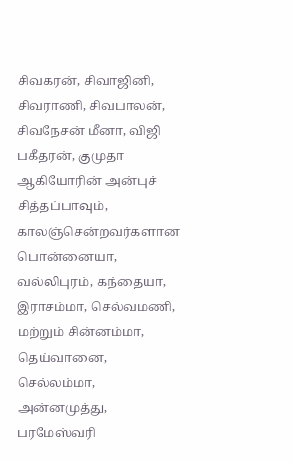சிவகரன், சிவாஜினி, சிவராணி, சிவபாலன், சிவநேசன் மீனா, விஜி பகீதரன், குமுதா ஆகியோரின் அன்புச் சித்தப்பாவும்,
காலஞ்சென்றவர்களான பொன்னையா, வல்லிபுரம், கந்தையா, இராசம்மா, செல்வமணி, மற்றும் சின்னம்மா, தெய்வானை, செல்லம்மா, அன்னமுத்து, பரமேஸ்வரி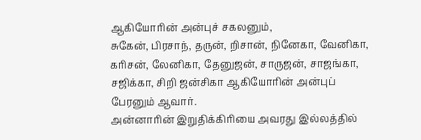ஆகியோரின் அன்புச் சகலனும்,
சுகேன், பிரசாந், தருன், றிசான், நினேகா, வேனிகா, கரிசன், லேனிகா, தேனுஜன், சாருஜன், சாஜங்கா, சஜிக்கா, சிறி ஜன்சிகா ஆகியோரின் அன்புப் பேரனும் ஆவார்.
அன்னாரின் இறுதிக்கிரியை அவரது இல்லத்தில்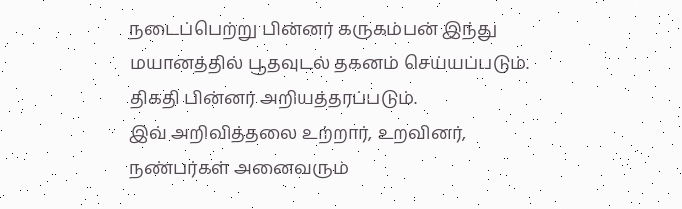நடைப்பெற்று பின்னர் கருகம்பன் இந்து மயானத்தில் பூதவுடல் தகனம் செய்யப்படும். திகதி பின்னர் அறியத்தரப்படும்.
இவ் அறிவித்தலை உற்றார், உறவினர், நண்பர்கள் அனைவரும்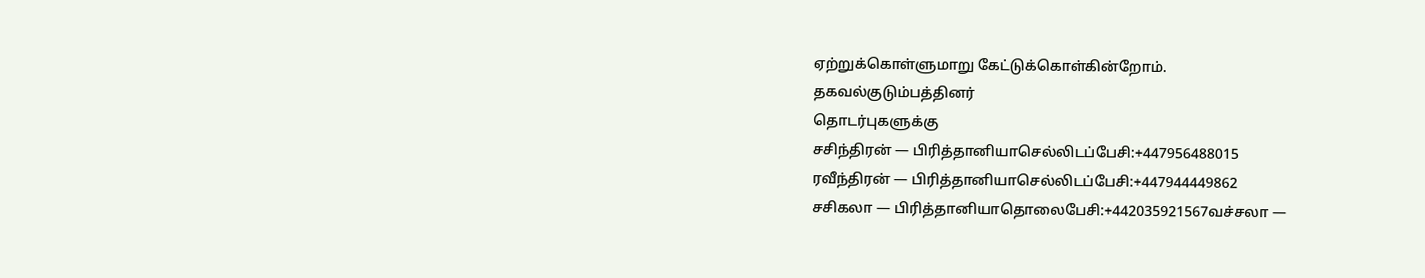ஏற்றுக்கொள்ளுமாறு கேட்டுக்கொள்கின்றோம்.
தகவல்குடும்பத்தினர்
தொடர்புகளுக்கு
சசிந்திரன் — பிரித்தானியாசெல்லிடப்பேசி:+447956488015
ரவீந்திரன் — பிரித்தானியாசெல்லிடப்பேசி:+447944449862
சசிகலா — பிரித்தானியாதொலைபேசி:+442035921567வச்சலா —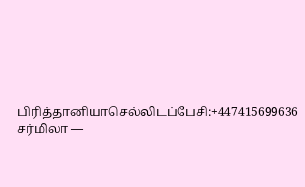பிரித்தானியாசெல்லிடப்பேசி:+447415699636
சர்மிலா —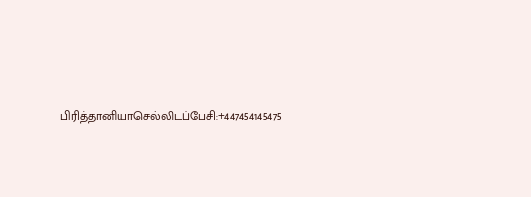பிரித்தானியாசெல்லிடப்பேசி:+447454145475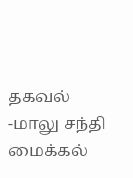தகவல் -மாலு சந்தி மைக்கல்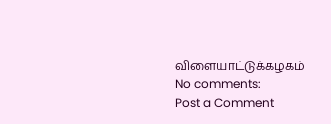விளையாட்டுக்கழகம்
No comments:
Post a Comment